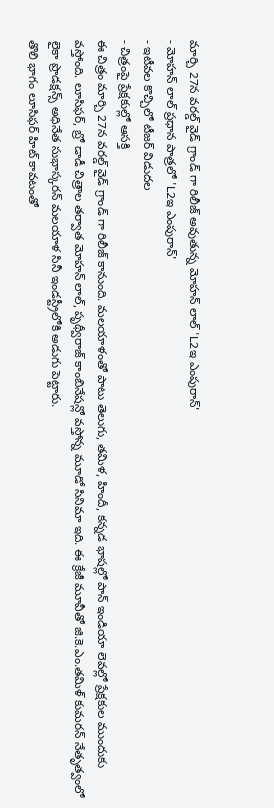మార్చి 27న వరల్డ్ వైడ్ గ్రాండ్ గా రిలీజ్ అవుతున్న మోహన్ లాల్ 'L2ఇ ఎంపురాన్'
- మోహన్ లాల్ ప్రధాన పాత్రలో 'L2ఇ ఎంపురాన్'
- ఇటీవల కొచ్చిలో టీజర్ విడుదల
- చిత్రంపై ప్రేక్షకుల్లో ఆసక్తి
ఈ చిత్రం మార్చి 27న వరల్డ్ వైడ్ గ్రాండ్ గా రిలీజ్ కానుంది. మలయాళంతో పాటు తెలుగు, తమిళ, హిందీ, కన్నడ భాషల్లో పాన్ ఇండియా లెవల్లో ప్రేక్షకుల ముందుకు వస్తోంది. లూసిఫర్, బ్రో డాడీ చిత్రాల తర్వాత మోహన్ లాల్, పృథ్వీరాజ్ కాంబినేషన్లో వస్తోన్న మూడో సినిమా ఇది. ఈ క్రేజీ మూవీతో జి.కె.ఎం.తమిళ్ కుమరన్ నేతృత్వంలో లైకా ప్రొడక్షన్స్ అధినేత సుభాస్కరన్ మలయాళ సినీ ఇండస్ట్రీలోకి అడుగు పెట్టారు.
తొలి భాగం లూసిఫర్ హిట్ కావటంతో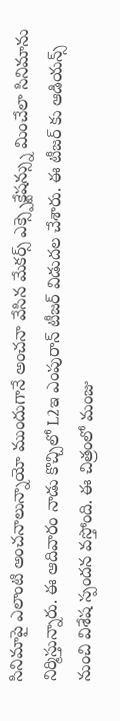సినిమాపై ఎలాంటి అంచనాలున్నాయో ముందుగానే అంచనా వేసిన మేకర్స్ ఎక్స్పెక్టేషన్స్ను మించేలా సినిమాను నిర్మిస్తున్నారు. ఈ ఆదివారం నాడు కొచ్చిలో L2ఇ ఎంపురాన్ టీజర్ విడుదల చేశారు. ఈ టీజర్ కు ఆడియన్స్ నుంచి విశేష స్పందన వస్తోంది. ఈ చిత్రంలో మంజు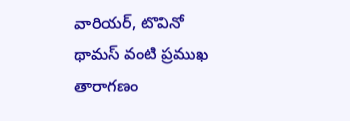వారియర్, టొవినో థామస్ వంటి ప్రముఖ తారాగణం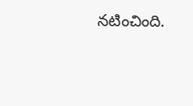నటించింది.